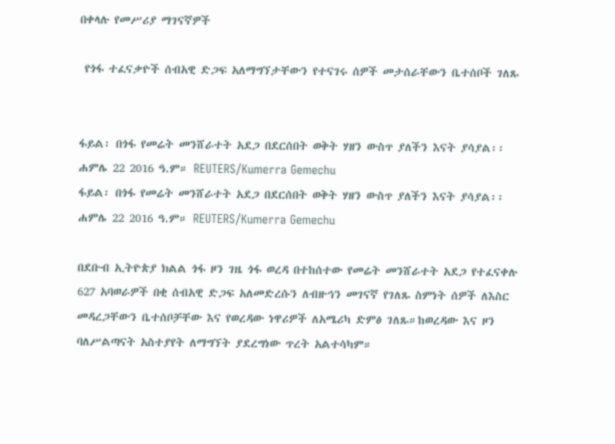በቀላሉ የመሥሪያ ማገናኛዎች

 የጎፋ ተፈናቃዮች ሰብአዊ ድጋፍ አለማግኘታቸውን የተናገሩ ሰዎች መታሰራቸውን ቤተሰቦች ገለጹ


ፋይል፡ በጎፋ የመሬት መንሸራተት አደጋ በደርሰበት ወቅት ሃዘን ውስጥ ያለችን እናት ያሳያል፡፡ሐምሌ 22 2016 ዓ.ም። REUTERS/Kumerra Gemechu
ፋይል፡ በጎፋ የመሬት መንሸራተት አደጋ በደርሰበት ወቅት ሃዘን ውስጥ ያለችን እናት ያሳያል፡፡ሐምሌ 22 2016 ዓ.ም። REUTERS/Kumerra Gemechu

በደቡብ ኢትዮጵያ ክልል ጎፋ ዞን ገዜ ጎፋ ወረዳ በተከሰተው የመሬት መንሸራተት አደጋ የተፈናቀሉ 627 አባወራዎች በቂ ሰብአዊ ድጋፍ አለመድረሱን ለብዙኅን መገናኛ የገለጹ ስምነት ሰዎች ለእስር መዳረጋቸውን ቤተሰቦቻቸው እና የወረዳው ነዋሪዎች ለአሜሪካ ድምፅ ገለጹ።ከወረዳው እና ዞን ባለሥልጣናት አስተያየት ለማግኘት ያደረግነው ጥረት አልተሳካም።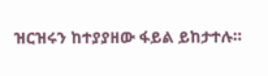ዝርዝሩን ከተያያዘው ፋይል ይከታተሉ።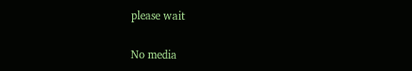please wait

No media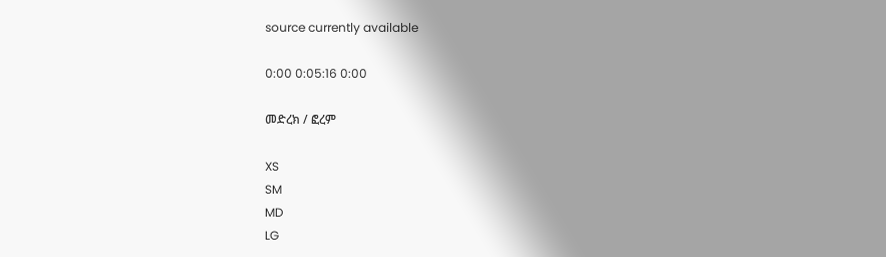source currently available

0:00 0:05:16 0:00

መድረክ / ፎረም

XS
SM
MD
LG